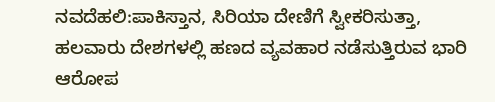ನವದೆಹಲಿ:ಪಾಕಿಸ್ತಾನ, ಸಿರಿಯಾ ದೇಣಿಗೆ ಸ್ವೀಕರಿಸುತ್ತಾ, ಹಲವಾರು ದೇಶಗಳಲ್ಲಿ ಹಣದ ವ್ಯವಹಾರ ನಡೆಸುತ್ತಿರುವ ಭಾರಿ ಆರೋಪ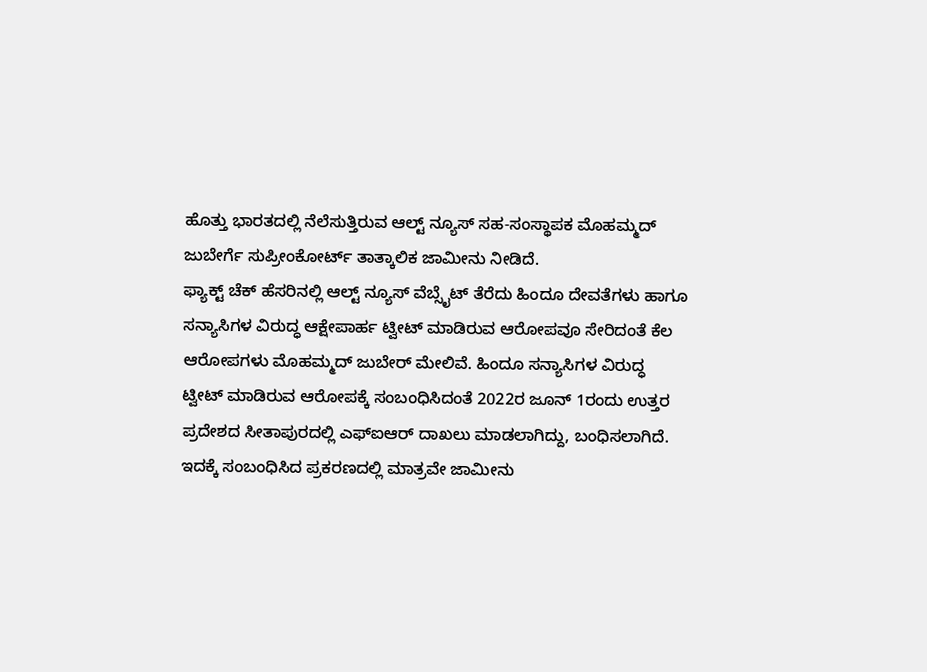ಹೊತ್ತು ಭಾರತದಲ್ಲಿ ನೆಲೆಸುತ್ತಿರುವ ಆಲ್ಟ್ ನ್ಯೂಸ್ ಸಹ-ಸಂಸ್ಥಾಪಕ ಮೊಹಮ್ಮದ್ ಜುಬೇರ್ಗೆ ಸುಪ್ರೀಂಕೋರ್ಟ್ ತಾತ್ಕಾಲಿಕ ಜಾಮೀನು ನೀಡಿದೆ.
ಫ್ಯಾಕ್ಟ್ ಚೆಕ್ ಹೆಸರಿನಲ್ಲಿ ಆಲ್ಟ್ ನ್ಯೂಸ್ ವೆಬ್ಸೈಟ್ ತೆರೆದು ಹಿಂದೂ ದೇವತೆಗಳು ಹಾಗೂ ಸನ್ಯಾಸಿಗಳ ವಿರುದ್ಧ ಆಕ್ಷೇಪಾರ್ಹ ಟ್ವೀಟ್ ಮಾಡಿರುವ ಆರೋಪವೂ ಸೇರಿದಂತೆ ಕೆಲ ಆರೋಪಗಳು ಮೊಹಮ್ಮದ್ ಜುಬೇರ್ ಮೇಲಿವೆ. ಹಿಂದೂ ಸನ್ಯಾಸಿಗಳ ವಿರುದ್ಧ ಟ್ವೀಟ್ ಮಾಡಿರುವ ಆರೋಪಕ್ಕೆ ಸಂಬಂಧಿಸಿದಂತೆ 2022ರ ಜೂನ್ 1ರಂದು ಉತ್ತರ ಪ್ರದೇಶದ ಸೀತಾಪುರದಲ್ಲಿ ಎಫ್ಐಆರ್ ದಾಖಲು ಮಾಡಲಾಗಿದ್ದು, ಬಂಧಿಸಲಾಗಿದೆ. ಇದಕ್ಕೆ ಸಂಬಂಧಿಸಿದ ಪ್ರಕರಣದಲ್ಲಿ ಮಾತ್ರವೇ ಜಾಮೀನು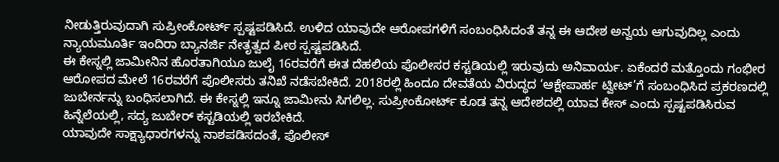ನೀಡುತ್ತಿರುವುದಾಗಿ ಸುಪ್ರೀಂಕೋರ್ಟ್ ಸ್ಪಷ್ಟಪಡಿಸಿದೆ. ಉಳಿದ ಯಾವುದೇ ಆರೋಪಗಳಿಗೆ ಸಂಬಂಧಿಸಿದಂತೆ ತನ್ನ ಈ ಆದೇಶ ಅನ್ವಯ ಆಗುವುದಿಲ್ಲ ಎಂದು ನ್ಯಾಯಮೂರ್ತಿ ಇಂದಿರಾ ಬ್ಯಾನರ್ಜಿ ನೇತೃತ್ವದ ಪೀಠ ಸ್ಪಷ್ಟಪಡಿಸಿದೆ.
ಈ ಕೇಸ್ನಲ್ಲಿ ಜಾಮೀನಿನ ಹೊರತಾಗಿಯೂ ಜುಲೈ 16ರವರೆಗೆ ಈತ ದೆಹಲಿಯ ಪೊಲೀಸರ ಕಸ್ಟಡಿಯಲ್ಲಿ ಇರುವುದು ಅನಿವಾರ್ಯ. ಏಕೆಂದರೆ ಮತ್ತೊಂದು ಗಂಭೀರ ಆರೋಪದ ಮೇಲೆ 16ರವರೆಗೆ ಪೊಲೀಸರು ತನಿಖೆ ನಡೆಸಬೇಕಿದೆ. 2018ರಲ್ಲಿ ಹಿಂದೂ ದೇವತೆಯ ವಿರುದ್ಧದ ‘ಆಕ್ಷೇಪಾರ್ಹ ಟ್ವೀಟ್’ಗೆ ಸಂಬಂಧಿಸಿದ ಪ್ರಕರಣದಲ್ಲಿ ಜುಬೇರ್ನನ್ನು ಬಂಧಿಸಲಾಗಿದೆ. ಈ ಕೇಸ್ನಲ್ಲಿ ಇನ್ನೂ ಜಾಮೀನು ಸಿಗಲಿಲ್ಲ. ಸುಪ್ರೀಂಕೋರ್ಟ್ ಕೂಡ ತನ್ನ ಆದೇಶದಲ್ಲಿ ಯಾವ ಕೇಸ್ ಎಂದು ಸ್ಪಷ್ಟಪಡಿಸಿರುವ ಹಿನ್ನೆಲೆಯಲ್ಲಿ, ಸದ್ಯ ಜುಬೇರ್ ಕಸ್ಟಡಿಯಲ್ಲಿ ಇರಬೇಕಿದೆ.
ಯಾವುದೇ ಸಾಕ್ಷ್ಯಾಧಾರಗಳನ್ನು ನಾಶಪಡಿಸದಂತೆ, ಪೊಲೀಸ್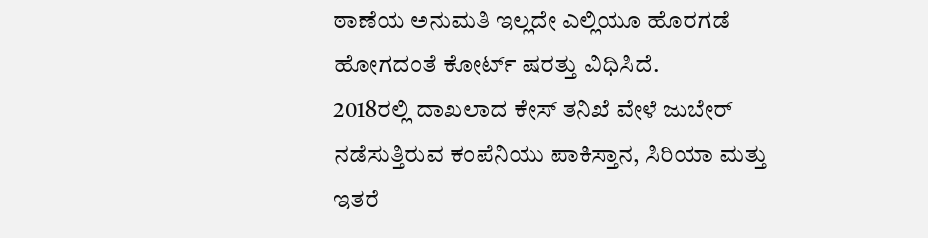ಠಾಣೆಯ ಅನುಮತಿ ಇಲ್ಲದೇ ಎಲ್ಲಿಯೂ ಹೊರಗಡೆ ಹೋಗದಂತೆ ಕೋರ್ಟ್ ಷರತ್ತು ವಿಧಿಸಿದೆ.
2018ರಲ್ಲಿ ದಾಖಲಾದ ಕೇಸ್ ತನಿಖೆ ವೇಳೆ ಜುಬೇರ್ ನಡೆಸುತ್ತಿರುವ ಕಂಪೆನಿಯು ಪಾಕಿಸ್ತಾನ, ಸಿರಿಯಾ ಮತ್ತು ಇತರೆ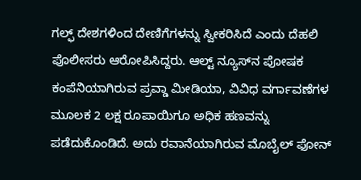ಗಲ್ಫ್ ದೇಶಗಳಿಂದ ದೇಣಿಗೆಗಳನ್ನು ಸ್ವೀಕರಿಸಿದೆ ಎಂದು ದೆಹಲಿ ಪೊಲೀಸರು ಆರೋಪಿಸಿದ್ದರು. ಆಲ್ಟ್ ನ್ಯೂಸ್‌ನ ಪೋಷಕ ಕಂಪೆನಿಯಾಗಿರುವ ಪ್ರವ್ಡಾ ಮೀಡಿಯಾ, ವಿವಿಧ ವರ್ಗಾವಣೆಗಳ ಮೂಲಕ 2 ಲಕ್ಷ ರೂಪಾಯಿಗೂ ಅಧಿಕ ಹಣವನ್ನು ಪಡೆದುಕೊಂಡಿದೆ. ಅದು ರವಾನೆಯಾಗಿರುವ ಮೊಬೈಲ್ ಫೋನ್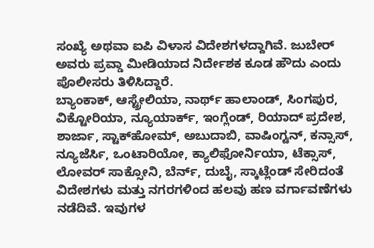ಸಂಖ್ಯೆ ಅಥವಾ ಐಪಿ ವಿಳಾಸ ವಿದೇಶಗಳದ್ದಾಗಿವೆ. ಜುಬೇರ್ ಅವರು ಪ್ರವ್ಡಾ ಮೀಡಿಯಾದ ನಿರ್ದೇಶಕ ಕೂಡ ಹೌದು ಎಂದು ಪೊಲೀಸರು ತಿಳಿಸಿದ್ದಾರೆ.
ಬ್ಯಾಂಕಾಕ್, ಆಸ್ಟ್ರೇಲಿಯಾ, ನಾರ್ಥ್ ಹಾಲಾಂಡ್, ಸಿಂಗಪುರ, ವಿಕ್ಟೋರಿಯಾ, ನ್ಯೂಯಾರ್ಕ್, ಇಂಗ್ಲೆಂಡ್, ರಿಯಾದ್ ಪ್ರದೇಶ, ಶಾರ್ಜಾ, ಸ್ಟಾಕ್‌ಹೋಮ್, ಅಬುದಾಬಿ, ವಾಷಿಂಗ್ಟನ್, ಕನ್ಸಾಸ್, ನ್ಯೂಜೆರ್ಸಿ, ಒಂಟಾರಿಯೋ, ಕ್ಯಾಲಿಫೋರ್ನಿಯಾ, ಟೆಕ್ಸಾಸ್, ಲೋವರ್ ಸಾಕ್ಸೋನಿ, ಬೆರ್ನ್, ದುಬೈ, ಸ್ಕಾಟ್ಲೆಂಡ್ ಸೇರಿದಂತೆ ವಿದೇಶಗಳು ಮತ್ತು ನಗರಗಳಿಂದ ಹಲವು ಹಣ ವರ್ಗಾವಣೆಗಳು ನಡೆದಿವೆ. ಇವುಗಳ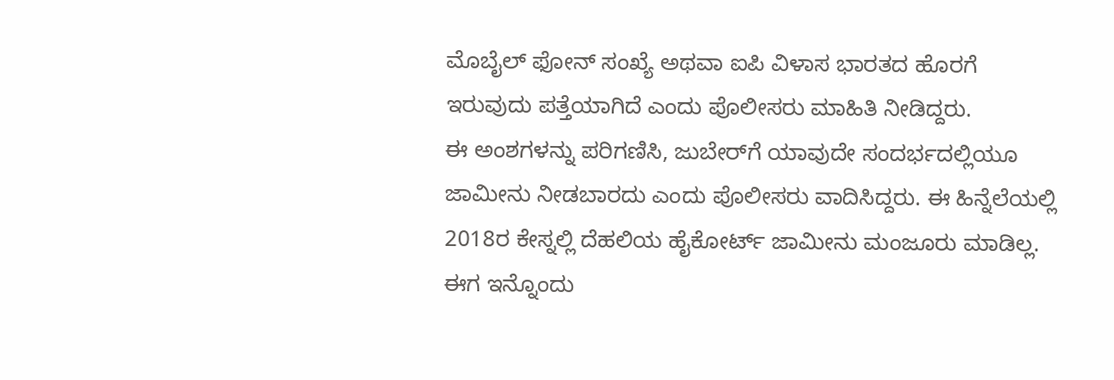ಮೊಬೈಲ್ ಫೋನ್ ಸಂಖ್ಯೆ ಅಥವಾ ಐಪಿ ವಿಳಾಸ ಭಾರತದ ಹೊರಗೆ ಇರುವುದು ಪತ್ತೆಯಾಗಿದೆ ಎಂದು ಪೊಲೀಸರು ಮಾಹಿತಿ ನೀಡಿದ್ದರು.
ಈ ಅಂಶಗಳನ್ನು ಪರಿಗಣಿಸಿ, ಜುಬೇರ್‌ಗೆ ಯಾವುದೇ ಸಂದರ್ಭದಲ್ಲಿಯೂ ಜಾಮೀನು ನೀಡಬಾರದು ಎಂದು ಪೊಲೀಸರು ವಾದಿಸಿದ್ದರು. ಈ ಹಿನ್ನೆಲೆಯಲ್ಲಿ 2018ರ ಕೇಸ್ನಲ್ಲಿ ದೆಹಲಿಯ ಹೈಕೋರ್ಟ್ ಜಾಮೀನು ಮಂಜೂರು ಮಾಡಿಲ್ಲ. ಈಗ ಇನ್ನೊಂದು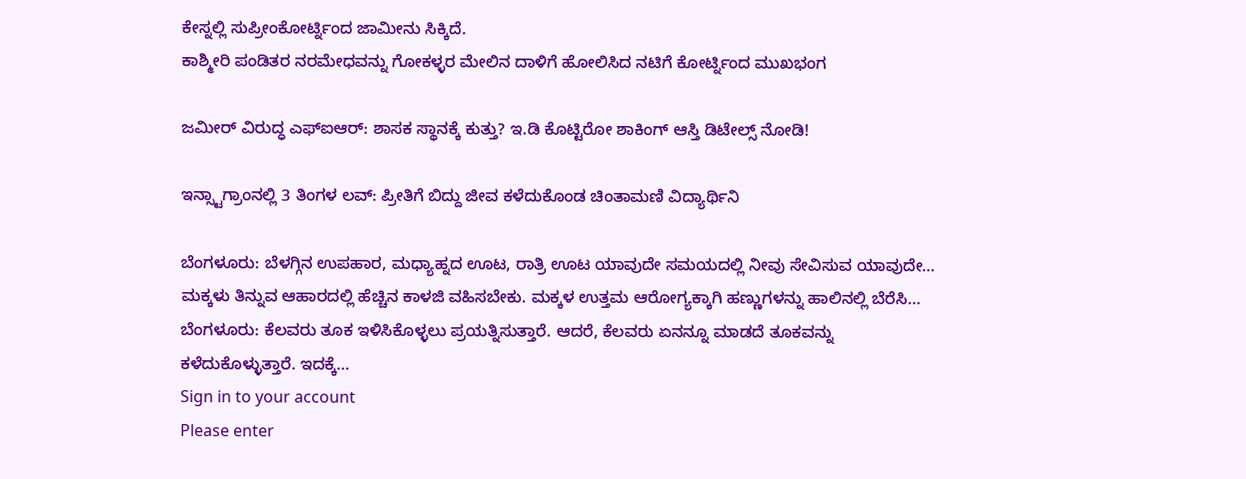ಕೇಸ್ನಲ್ಲಿ ಸುಪ್ರೀಂಕೋರ್ಟ್ನಿಂದ ಜಾಮೀನು ಸಿಕ್ಕಿದೆ.
ಕಾಶ್ಮೀರಿ ಪಂಡಿತರ ನರಮೇಧವನ್ನು ಗೋಕಳ್ಳರ ಮೇಲಿನ ದಾಳಿಗೆ ಹೋಲಿಸಿದ ನಟಿಗೆ ಕೋರ್ಟ್ನಿಂದ ಮುಖಭಂಗ

ಜಮೀರ್ ವಿರುದ್ಧ ಎಫ್ಐಆರ್: ಶಾಸಕ ಸ್ಥಾನಕ್ಕೆ ಕುತ್ತು? ಇ.ಡಿ ಕೊಟ್ಟಿರೋ ಶಾಕಿಂಗ್ ಆಸ್ತಿ ಡಿಟೇಲ್ಸ್ ನೋಡಿ!

ಇನ್ಸ್ಟಾಗ್ರಾಂನಲ್ಲಿ 3 ತಿಂಗಳ ಲವ್: ಪ್ರೀತಿಗೆ ಬಿದ್ದು ಜೀವ ಕಳೆದುಕೊಂಡ ಚಿಂತಾಮಣಿ ವಿದ್ಯಾರ್ಥಿನಿ

ಬೆಂಗಳೂರು: ಬೆಳಗ್ಗಿನ ಉಪಹಾರ, ಮಧ್ಯಾಹ್ನದ ಊಟ, ರಾತ್ರಿ ಊಟ ಯಾವುದೇ ಸಮಯದಲ್ಲಿ ನೀವು ಸೇವಿಸುವ ಯಾವುದೇ…
ಮಕ್ಕಳು ತಿನ್ನುವ ಆಹಾರದಲ್ಲಿ ಹೆಚ್ಚಿನ ಕಾಳಜಿ ವಹಿಸಬೇಕು. ಮಕ್ಕಳ ಉತ್ತಮ ಆರೋಗ್ಯಕ್ಕಾಗಿ ಹಣ್ಣುಗಳನ್ನು ಹಾಲಿನಲ್ಲಿ ಬೆರೆಸಿ…
ಬೆಂಗಳೂರು: ಕೆಲವರು ತೂಕ ಇಳಿಸಿಕೊಳ್ಳಲು ಪ್ರಯತ್ನಿಸುತ್ತಾರೆ. ಆದರೆ, ಕೆಲವರು ಏನನ್ನೂ ಮಾಡದೆ ತೂಕವನ್ನು ಕಳೆದುಕೊಳ್ಳುತ್ತಾರೆ. ಇದಕ್ಕೆ…
Sign in to your account
Please enter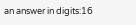an answer in digits:16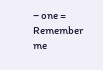− one =
Remember me